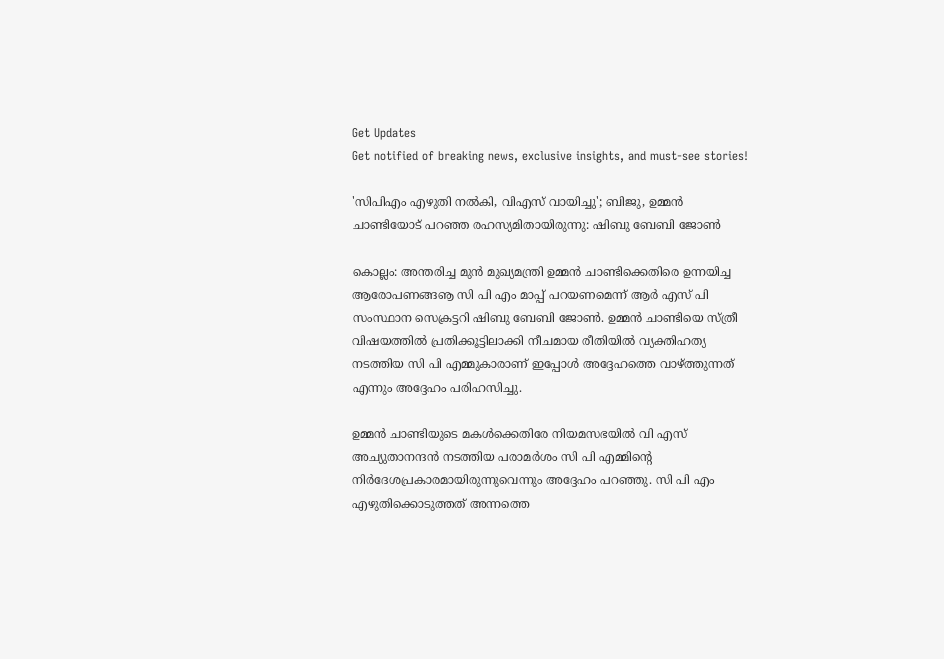Get Updates
Get notified of breaking news, exclusive insights, and must-see stories!

'സിപിഎം എഴുതി നല്‍കി, വിഎസ് വായിച്ചു'; ബിജു, ഉമ്മന്‍ ചാണ്ടിയോട് പറഞ്ഞ രഹസ്യമിതായിരുന്നു: ഷിബു ബേബി ജോണ്‍

കൊല്ലം: അന്തരിച്ച മുന്‍ മുഖ്യമന്ത്രി ഉമ്മന്‍ ചാണ്ടിക്കെതിരെ ഉന്നയിച്ച ആരോപണങ്ങൡ സി പി എം മാപ്പ് പറയണമെന്ന് ആര്‍ എസ് പി സംസ്ഥാന സെക്രട്ടറി ഷിബു ബേബി ജോണ്‍. ഉമ്മന്‍ ചാണ്ടിയെ സ്ത്രീ വിഷയത്തില്‍ പ്രതിക്കൂട്ടിലാക്കി നീചമായ രീതിയില്‍ വ്യക്തിഹത്യ നടത്തിയ സി പി എമ്മുകാരാണ് ഇപ്പോള്‍ അദ്ദേഹത്തെ വാഴ്ത്തുന്നത് എന്നും അദ്ദേഹം പരിഹസിച്ചു.

ഉമ്മന്‍ ചാണ്ടിയുടെ മകള്‍ക്കെതിരേ നിയമസഭയില്‍ വി എസ് അച്യുതാനന്ദന്‍ നടത്തിയ പരാമര്‍ശം സി പി എമ്മിന്റെ നിര്‍ദേശപ്രകാരമായിരുന്നുവെന്നും അദ്ദേഹം പറഞ്ഞു. സി പി എം എഴുതിക്കൊടുത്തത് അന്നത്തെ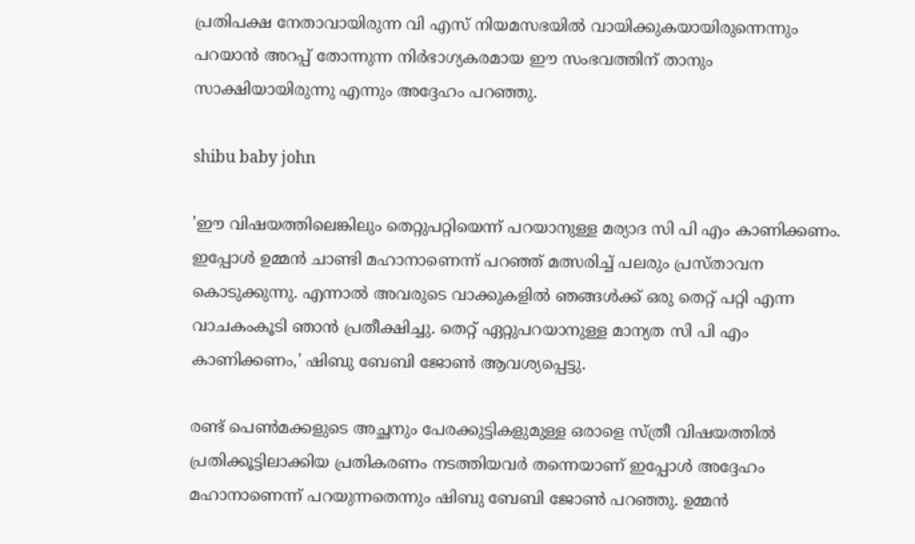പ്രതിപക്ഷ നേതാവായിരുന്ന വി എസ് നിയമസഭയില്‍ വായിക്കുകയായിരുന്നെന്നും പറയാന്‍ അറപ്പ് തോന്നുന്ന നിര്‍ഭാഗ്യകരമായ ഈ സംഭവത്തിന് താനും സാക്ഷിയായിരുന്നു എന്നും അദ്ദേഹം പറഞ്ഞു.

shibu baby john

'ഈ വിഷയത്തിലെങ്കിലും തെറ്റുപറ്റിയെന്ന് പറയാനുള്ള മര്യാദ സി പി എം കാണിക്കണം. ഇപ്പോള്‍ ഉമ്മന്‍ ചാണ്ടി മഹാനാണെന്ന് പറഞ്ഞ് മത്സരിച്ച് പലരും പ്രസ്താവന കൊടുക്കുന്നു. എന്നാല്‍ അവരുടെ വാക്കുകളില്‍ ഞങ്ങള്‍ക്ക് ഒരു തെറ്റ് പറ്റി എന്ന വാചകംകൂടി ഞാന്‍ പ്രതീക്ഷിച്ചു. തെറ്റ് ഏറ്റുപറയാനുള്ള മാന്യത സി പി എം കാണിക്കണം,' ഷിബു ബേബി ജോണ്‍ ആവശ്യപ്പെട്ടു.

രണ്ട് പെണ്‍മക്കളുടെ അച്ഛനും പേരക്കുട്ടികളുമുള്ള ഒരാളെ സ്ത്രീ വിഷയത്തില്‍ പ്രതിക്കൂട്ടിലാക്കിയ പ്രതികരണം നടത്തിയവര്‍ തന്നെയാണ് ഇപ്പോള്‍ അദ്ദേഹം മഹാനാണെന്ന് പറയുന്നതെന്നും ഷിബു ബേബി ജോണ്‍ പറഞ്ഞു. ഉമ്മന്‍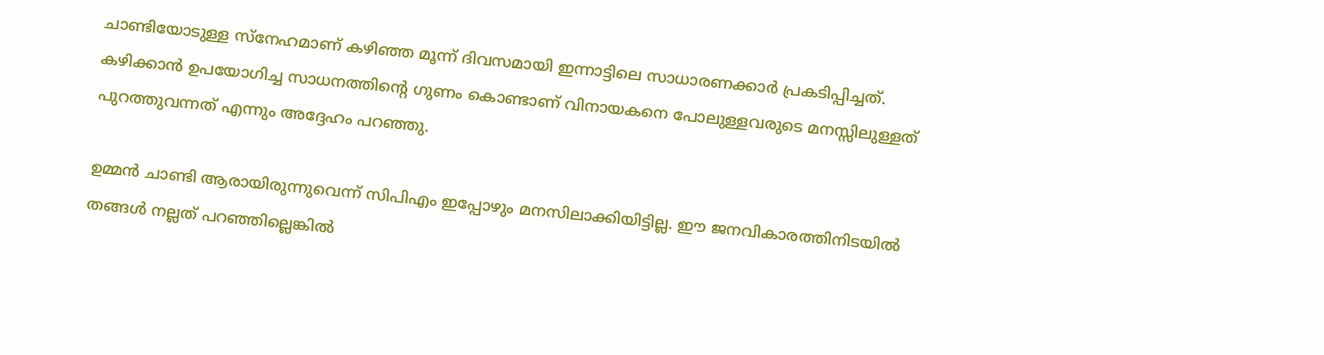ചാണ്ടിയോടുള്ള സ്നേഹമാണ് കഴിഞ്ഞ മൂന്ന് ദിവസമായി ഇന്നാട്ടിലെ സാധാരണക്കാര്‍ പ്രകടിപ്പിച്ചത്. കഴിക്കാന്‍ ഉപയോഗിച്ച സാധനത്തിന്റെ ഗുണം കൊണ്ടാണ് വിനായകനെ പോലുള്ളവരുടെ മനസ്സിലുള്ളത് പുറത്തുവന്നത് എന്നും അദ്ദേഹം പറഞ്ഞു.

ഉമ്മന്‍ ചാണ്ടി ആരായിരുന്നുവെന്ന് സിപിഎം ഇപ്പോഴും മനസിലാക്കിയിട്ടില്ല. ഈ ജനവികാരത്തിനിടയില്‍ തങ്ങള്‍ നല്ലത് പറഞ്ഞില്ലെങ്കില്‍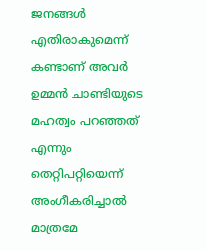ജനങ്ങള്‍ എതിരാകുമെന്ന് കണ്ടാണ് അവര്‍ ഉമ്മന്‍ ചാണ്ടിയുടെ മഹത്വം പറഞ്ഞത് എന്നും തെറ്റിപറ്റിയെന്ന് അംഗീകരിച്ചാല്‍ മാത്രമേ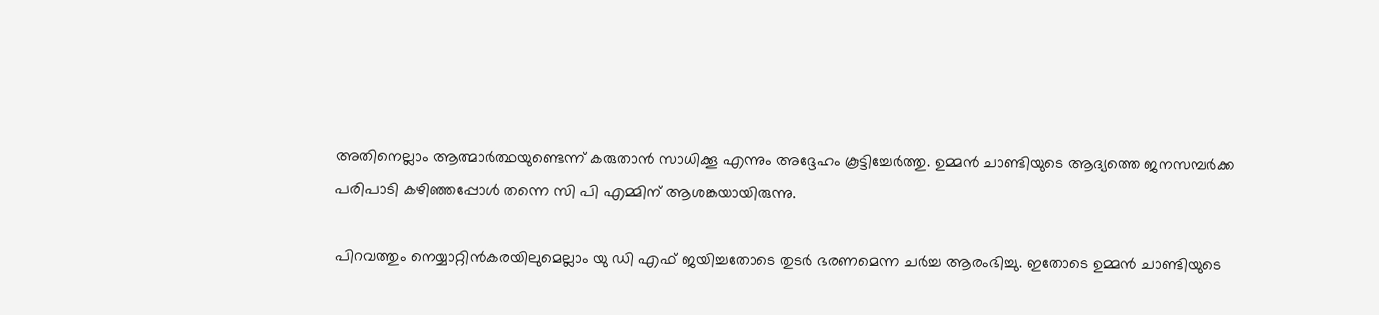അതിനെല്ലാം ആത്മാര്‍ത്ഥയുണ്ടെന്ന് കരുതാന്‍ സാധിക്കൂ എന്നും അദ്ദേഹം കൂട്ടിച്ചേര്‍ത്തു. ഉമ്മന്‍ ചാണ്ടിയുടെ ആദ്യത്തെ ജനസമ്പര്‍ക്ക പരിപാടി കഴിഞ്ഞപ്പോള്‍ തന്നെ സി പി എമ്മിന് ആശങ്കയായിരുന്നു.

പിറവത്തും നെയ്യാറ്റിന്‍കരയിലുമെല്ലാം യു ഡി എഫ് ജയിച്ചതോടെ തുടര്‍ ഭരണമെന്ന ചര്‍ച്ച ആരംഭിച്ചു. ഇതോടെ ഉമ്മന്‍ ചാണ്ടിയുടെ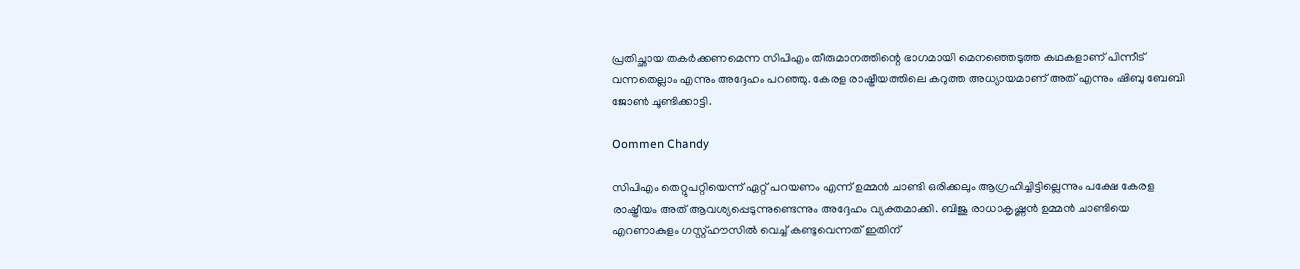പ്രതിച്ഛായ തകര്‍ക്കണമെന്ന സിപിഎം തീരുമാനത്തിന്റെ ഭാഗമായി മെനഞ്ഞെടുത്ത കഥകളാണ് പിന്നീട് വന്നതെല്ലാം എന്നും അദ്ദേഹം പറഞ്ഞു. കേരള രാഷ്ട്രീയത്തിലെ കറുത്ത അധ്യായമാണ് അത് എന്നും ഷിബു ബേബി ജോണ്‍ ചൂണ്ടിക്കാട്ടി.

Oommen Chandy

സിപിഎം തെറ്റുപറ്റിയെന്ന് ഏറ്റ് പറയണം എന്ന് ഉമ്മന്‍ ചാണ്ടി ഒരിക്കലും ആഗ്രഹിച്ചിട്ടില്ലെന്നും പക്ഷേ കേരള രാഷ്ട്രീയം അത് ആവശ്യപ്പെടുന്നുണ്ടെന്നും അദ്ദേഹം വ്യക്തമാക്കി. ബിജു രാധാകൃഷ്ണന്‍ ഉമ്മന്‍ ചാണ്ടിയെ എറണാകുളം ഗസ്റ്റ്ഹൗസില്‍ വെച്ച് കണ്ടുവെന്നത് ഇതിന്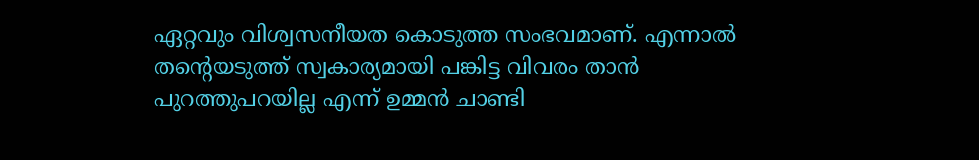ഏറ്റവും വിശ്വസനീയത കൊടുത്ത സംഭവമാണ്. എന്നാല്‍ തന്റെയടുത്ത് സ്വകാര്യമായി പങ്കിട്ട വിവരം താന്‍ പുറത്തുപറയില്ല എന്ന് ഉമ്മന്‍ ചാണ്ടി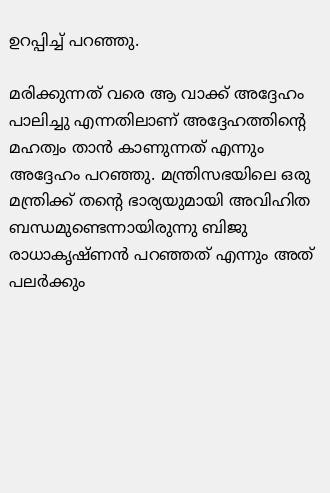ഉറപ്പിച്ച് പറഞ്ഞു.

മരിക്കുന്നത് വരെ ആ വാക്ക് അദ്ദേഹം പാലിച്ചു എന്നതിലാണ് അദ്ദേഹത്തിന്റെ മഹത്വം താന്‍ കാണുന്നത് എന്നും അദ്ദേഹം പറഞ്ഞു. മന്ത്രിസഭയിലെ ഒരു മന്ത്രിക്ക് തന്റെ ഭാര്യയുമായി അവിഹിത ബന്ധമുണ്ടെന്നായിരുന്നു ബിജു രാധാകൃഷ്ണന്‍ പറഞ്ഞത് എന്നും അത് പലര്‍ക്കും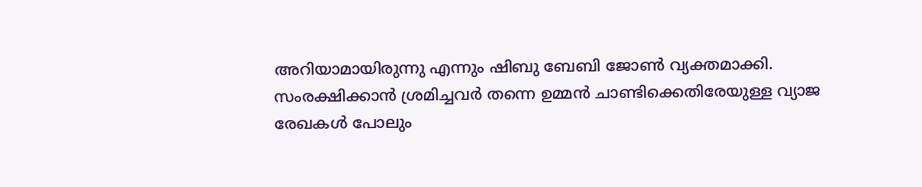അറിയാമായിരുന്നു എന്നും ഷിബു ബേബി ജോണ്‍ വ്യക്തമാക്കി. സംരക്ഷിക്കാന്‍ ശ്രമിച്ചവര്‍ തന്നെ ഉമ്മന്‍ ചാണ്ടിക്കെതിരേയുള്ള വ്യാജ രേഖകള്‍ പോലും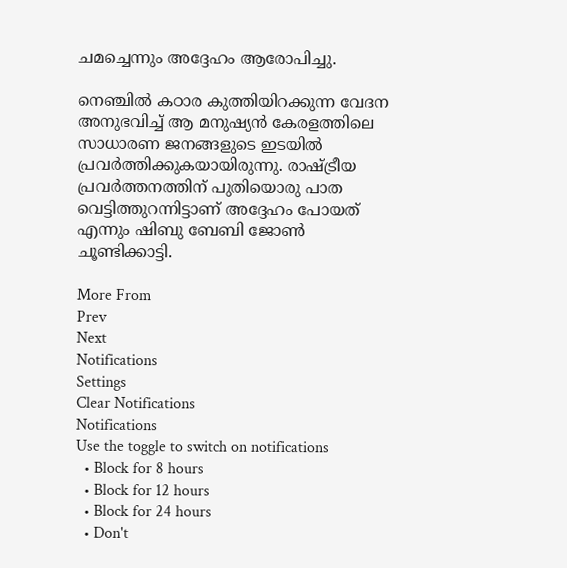ചമച്ചെന്നും അദ്ദേഹം ആരോപിച്ചു.

നെഞ്ചില്‍ കഠാര കുത്തിയിറക്കുന്ന വേദന അനുഭവിച്ച് ആ മനുഷ്യന്‍ കേരളത്തിലെ സാധാരണ ജനങ്ങളുടെ ഇടയില്‍ പ്രവര്‍ത്തിക്കുകയായിരുന്നു. രാഷ്ട്രീയ പ്രവര്‍ത്തനത്തിന് പുതിയൊരു പാത വെട്ടിത്തുറന്നിട്ടാണ് അദ്ദേഹം പോയത് എന്നും ഷിബു ബേബി ജോണ്‍ ചൂണ്ടിക്കാട്ടി.

More From
Prev
Next
Notifications
Settings
Clear Notifications
Notifications
Use the toggle to switch on notifications
  • Block for 8 hours
  • Block for 12 hours
  • Block for 24 hours
  • Don't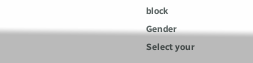block
Gender
Select your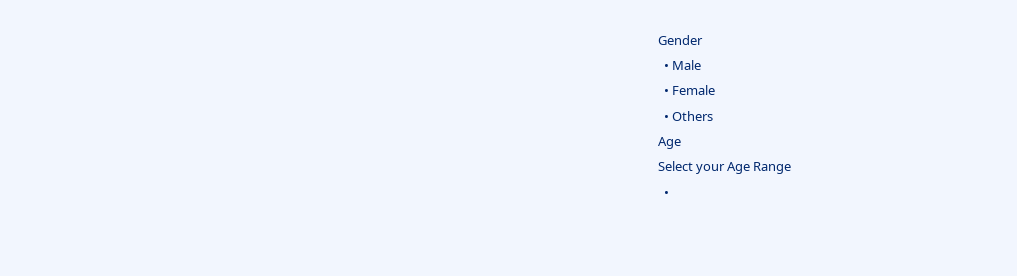Gender
  • Male
  • Female
  • Others
Age
Select your Age Range
  •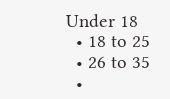Under 18
  • 18 to 25
  • 26 to 35
  •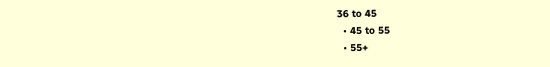36 to 45
  • 45 to 55
  • 55+